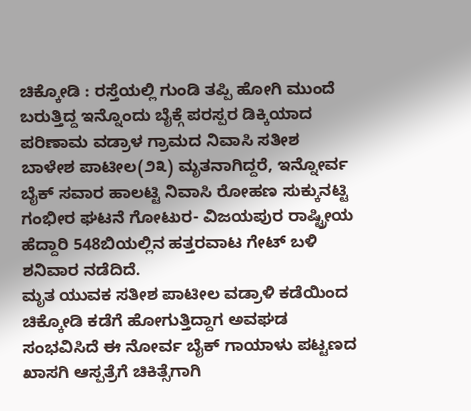ಚಿಕ್ಕೋಡಿ : ರಸ್ತೆಯಲ್ಲಿ ಗುಂಡಿ ತಪ್ಪಿ ಹೋಗಿ ಮುಂದೆ ಬರುತ್ತಿದ್ದ ಇನ್ನೊಂದು ಬೈಕ್ಗೆ ಪರಸ್ಪರ ಡಿಕ್ಕಿಯಾದ ಪರಿಣಾಮ ವಡ್ರಾಳ ಗ್ರಾಮದ ನಿವಾಸಿ ಸತೀಶ ಬಾಳೇಶ ಪಾಟೀಲ(೨೩) ಮೃತನಾಗಿದ್ದರೆ, ಇನ್ನೋರ್ವ ಬೈಕ್ ಸವಾರ ಹಾಲಟ್ಟಿ ನಿವಾಸಿ ರೋಹಣ ಸುಕ್ಕುನಟ್ಟಿ ಗಂಭೀರ ಘಟನೆ ಗೋಟುರ- ವಿಜಯಪುರ ರಾಷ್ಟ್ರೀಯ ಹೆದ್ದಾರಿ 548ಬಿಯಲ್ಲಿನ ಹತ್ತರವಾಟ ಗೇಟ್ ಬಳಿ ಶನಿವಾರ ನಡೆದಿದೆ.
ಮೃತ ಯುವಕ ಸತೀಶ ಪಾಟೀಲ ವಡ್ರಾಳಿ ಕಡೆಯಿಂದ ಚಿಕ್ಕೋಡಿ ಕಡೆಗೆ ಹೋಗುತ್ತಿದ್ದಾಗ ಅವಘಡ ಸಂಭವಿಸಿದೆ ಈ ನೋರ್ವ ಬೈಕ್ ಗಾಯಾಳು ಪಟ್ಟಣದ ಖಾಸಗಿ ಆಸ್ಪತ್ರೆಗೆ ಚಿಕಿತ್ಸೆಗಾಗಿ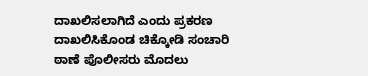ದಾಖಲಿಸಲಾಗಿದೆ ಎಂದು ಪ್ರಕರಣ ದಾಖಲಿಸಿಕೊಂಡ ಚಿಕ್ಕೋಡಿ ಸಂಚಾರಿ ಠಾಣೆ ಪೊಲೀಸರು ಮೊದಲು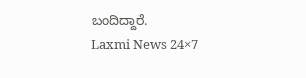ಬಂದಿದ್ದಾರೆ.
Laxmi News 24×7